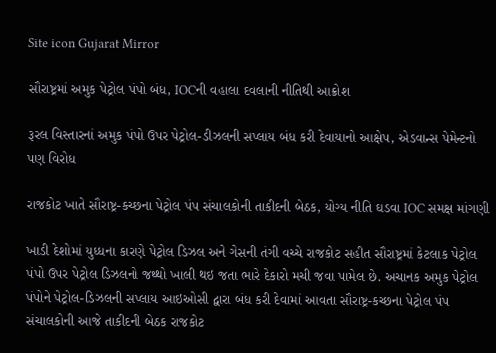Site icon Gujarat Mirror

સૌરાષ્ટ્રમાં અમુક પેટ્રોલ પંપો બંધ, IOCની વહાલા દવલાની નીતિથી આક્રોશ

રૂરલ વિસ્તારનાં અમુક પંપો ઉપર પેટ્રોલ-ડીઝલની સપ્લાય બંધ કરી દેવાયાનો આક્ષેપ, એડવાન્સ પેમેન્ટનો પણ વિરોધ

રાજકોટ ખાતે સૌરાષ્ટ્ર-કચ્છના પેટ્રોલ પંપ સંચાલકોની તાકીદની બેઠક, યોગ્ય નીતિ ઘડવા IOC સમક્ષ માંગણી

ખાડી દેશોમાં યુધ્ધના કારણે પેટ્રોલ ડિઝલ અને ગેસની તંગી વચ્ચે રાજકોટ સહીત સૌરાષ્ટ્રમાં કેટલાક પેટ્રોલ પંપો ઉપર પેટ્રોલ ડિઝલનો જથ્થો ખાલી થઇ જતા ભારે દેકારો મચી જવા પામેલ છે. અચાનક અમુક પેટ્રોલ પંપોને પેટ્રોલ-ડિઝલની સપ્લાય આઇઓસી દ્વારા બંધ કરી દેવામાં આવતા સૌરાષ્ટ્ર-કચ્છના પેટ્રોલ પંપ સંચાલકોની આજે તાકીદની બેઠક રાજકોટ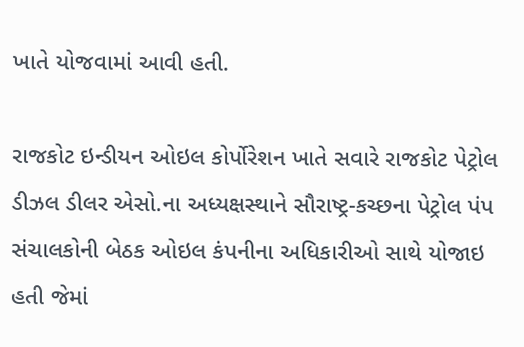ખાતે યોજવામાં આવી હતી.

રાજકોટ ઇન્ડીયન ઓઇલ કોર્પોરેશન ખાતે સવારે રાજકોટ પેટ્રોલ ડીઝલ ડીલર એસો.ના અધ્યક્ષસ્થાને સૌરાષ્ટ્ર-કચ્છના પેટ્રોલ પંપ સંચાલકોની બેઠક ઓઇલ કંપનીના અધિકારીઓ સાથે યોજાઇ હતી જેમાં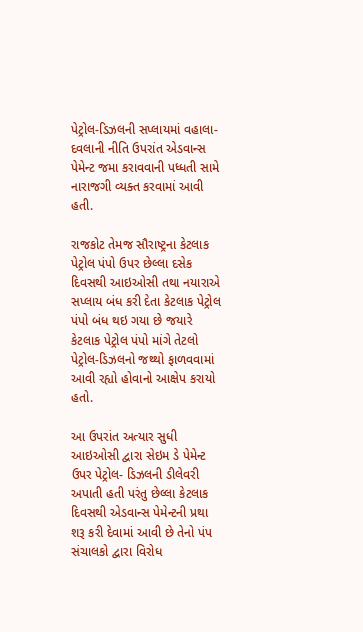પેટ્રોલ-ડિઝલની સપ્લાયમાં વહાલા-દવલાની નીતિ ઉપરાંત એડવાન્સ પેમેન્ટ જમા કરાવવાની પધ્ધતી સામે નારાજગી વ્યક્ત કરવામાં આવી હતી.

રાજકોટ તેમજ સૌરાષ્ટ્રના કેટલાક પેટ્રોલ પંપો ઉપર છેલ્લા દસેક દિવસથી આઇઓસી તથા નયારાએ સપ્લાય બંધ કરી દેતા કેટલાક પેટ્રોલ પંપો બંધ થઇ ગયા છે જયારે કેટલાક પેટ્રોલ પંપો માંગે તેટલો પેટ્રોલ-ડિઝલનો જથ્થો ફાળવવામાં આવી રહ્યો હોવાનો આક્ષેપ કરાયો હતો.

આ ઉપરાંત અત્યાર સુધી આઇઓસી દ્વારા સેઇમ ડે પેમેન્ટ ઉપર પેટ્રોલ- ડિઝલની ડીલેવરી અપાતી હતી પરંતુ છેલ્લા કેટલાક દિવસથી એડવાન્સ પેમેન્ટની પ્રથા શરૂ કરી દેવામાં આવી છે તેનો પંપ સંચાલકો દ્વારા વિરોધ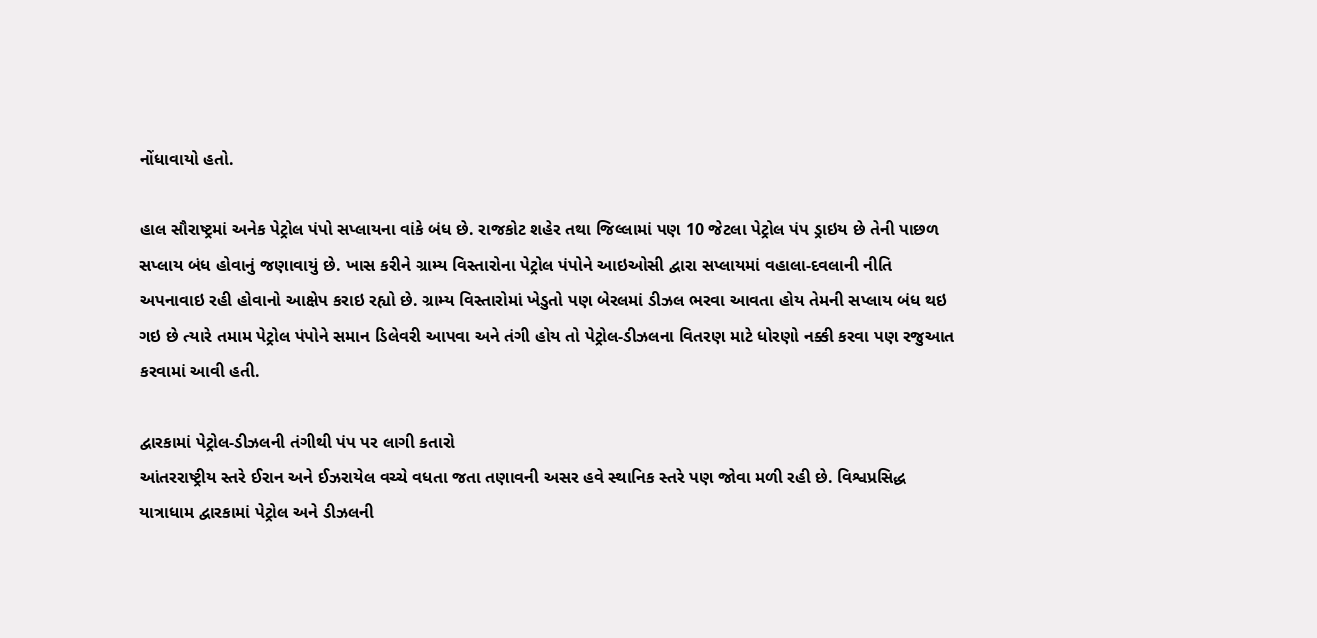નોંધાવાયો હતો.

હાલ સૌરાષ્ટ્રમાં અનેક પેટ્રોલ પંપો સપ્લાયના વાંકે બંધ છે. રાજકોટ શહેર તથા જિલ્લામાં પણ 10 જેટલા પેટ્રોલ પંપ ડ્રાઇય છે તેની પાછળ સપ્લાય બંધ હોવાનું જણાવાયું છે. ખાસ કરીને ગ્રામ્ય વિસ્તારોના પેટ્રોલ પંપોને આઇઓસી દ્વારા સપ્લાયમાં વહાલા-દવલાની નીતિ અપનાવાઇ રહી હોવાનો આક્ષેપ કરાઇ રહ્યો છે. ગ્રામ્ય વિસ્તારોમાં ખેડુતો પણ બેરલમાં ડીઝલ ભરવા આવતા હોય તેમની સપ્લાય બંધ થઇ ગઇ છે ત્યારે તમામ પેટ્રોલ પંપોને સમાન ડિલેવરી આપવા અને તંગી હોય તો પેટ્રોલ-ડીઝલના વિતરણ માટે ધોરણો નક્કી કરવા પણ રજુઆત કરવામાં આવી હતી.

દ્વારકામાં પેટ્રોલ-ડીઝલની તંગીથી પંપ પર લાગી કતારો
આંતરરાષ્ટ્રીય સ્તરે ઈરાન અને ઈઝરાયેલ વચ્ચે વધતા જતા તણાવની અસર હવે સ્થાનિક સ્તરે પણ જોવા મળી રહી છે. વિશ્વપ્રસિદ્ધ યાત્રાધામ દ્વારકામાં પેટ્રોલ અને ડીઝલની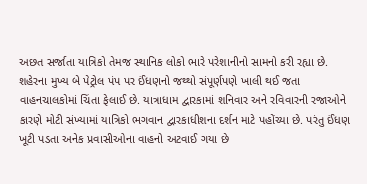અછત સર્જાતા યાત્રિકો તેમજ સ્થાનિક લોકો ભારે પરેશાનીનો સામનો કરી રહ્યા છે. શહેરના મુખ્ય બે પેટ્રોલ પંપ પર ઈંધણનો જથ્થો સંપૂર્ણપણે ખાલી થઈ જતા વાહનચાલકોમાં ચિંતા ફેલાઈ છે. યાત્રાધામ દ્વારકામાં શનિવાર અને રવિવારની રજાઓને કારણે મોટી સંખ્યામાં યાત્રિકો ભગવાન દ્વારકાધીશના દર્શન માટે પહોંચ્યા છે. પરંતુ ઈંધણ ખૂટી પડતા અનેક પ્રવાસીઓના વાહનો અટવાઈ ગયા છે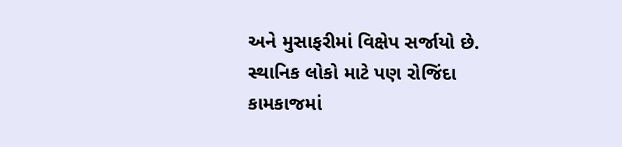અને મુસાફરીમાં વિક્ષેપ સર્જાયો છે. સ્થાનિક લોકો માટે પણ રોજિંદા કામકાજમાં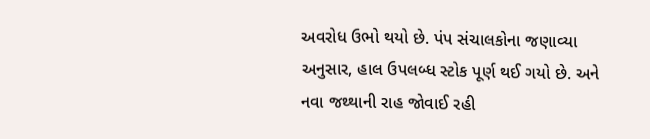અવરોધ ઉભો થયો છે. પંપ સંચાલકોના જણાવ્યા અનુસાર, હાલ ઉપલબ્ધ સ્ટોક પૂર્ણ થઈ ગયો છે. અને નવા જથ્થાની રાહ જોવાઈ રહી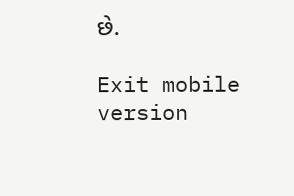છે.

Exit mobile version